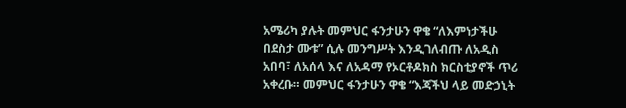አሜሪካ ያሉት መምህር ፋንታሁን ዋቄ “ለእምነታችሁ በደስታ ሙቱ” ሲሉ መንግሥት እንዲገለብጡ ለአዲስ አበባ፣ ለአሰላ እና ለአዳማ የኦርቶዶክስ ክርስቲያኖች ጥሪ አቀረቡ። መምህር ፋንታሁን ዋቄ “እጃችህ ላይ መድኃኒት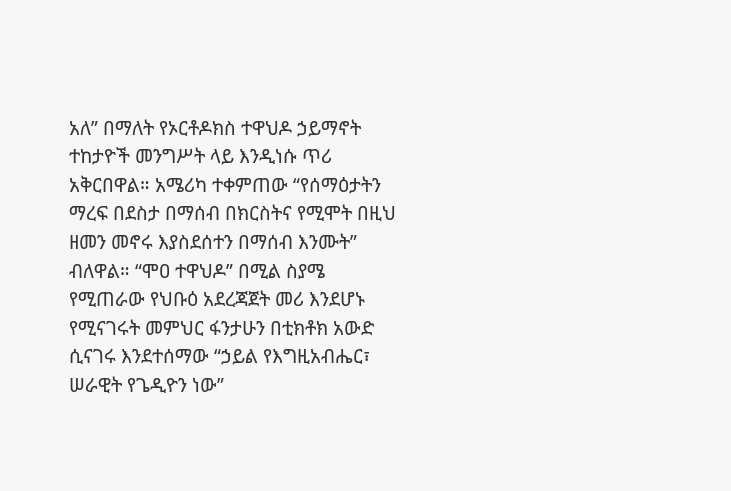አለ” በማለት የኦርቶዶክስ ተዋህዶ ኃይማኖት ተከታዮች መንግሥት ላይ እንዲነሱ ጥሪ አቅርበዋል። አሜሪካ ተቀምጠው “የሰማዕታትን ማረፍ በደስታ በማሰብ በክርስትና የሚሞት በዚህ ዘመን መኖሩ እያስደሰተን በማሰብ እንሙት” ብለዋል። “ሞዐ ተዋህዶ” በሚል ስያሜ የሚጠራው የህቡዕ አደረጃጀት መሪ እንደሆኑ የሚናገሩት መምህር ፋንታሁን በቲክቶክ አውድ ሲናገሩ እንደተሰማው “ኃይል የእግዚአብሔር፣ ሠራዊት የጌዲዮን ነው”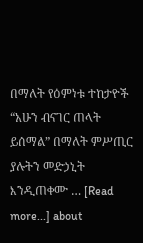በማለት የዕምነቱ ተከታዮች “አሁን ብናገር ጠላት ይሰማል” በማለት ምሥጢር ያሉትን መድኃኒት እንዲጠቀሙ … [Read more...] about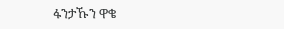ፋንታኹን ዋቄ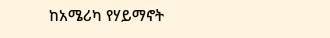ከአሜሪካ የሃይማኖት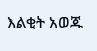እልቂት አወጁ